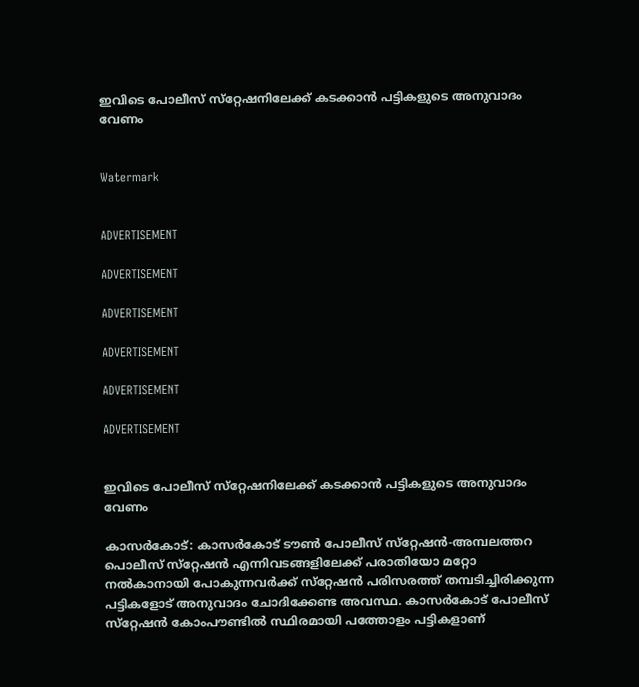ഇവിടെ പോലീസ് സ്‌റ്റേഷനിലേക്ക് കടക്കാന്‍ പട്ടികളുടെ അനുവാദം വേണം


Watermark


ADVERTISEMENT

ADVERTISEMENT

ADVERTISEMENT

ADVERTISEMENT

ADVERTISEMENT

ADVERTISEMENT


ഇവിടെ പോലീസ് സ്‌റ്റേഷനിലേക്ക് കടക്കാന്‍ പട്ടികളുടെ അനുവാദം വേണം

കാസര്‍കോട്: കാസര്‍കോട് ടൗണ്‍ പോലീസ് സ്‌റ്റേഷന്‍-അമ്പലത്തറ പൊലീസ് സ്‌റ്റേഷന്‍ എന്നിവടങ്ങളിലേക്ക് പരാതിയോ മറ്റോ നല്‍കാനായി പോകുന്നവര്‍ക്ക് സ്‌റ്റേഷന്‍ പരിസരത്ത് തമ്പടിച്ചിരിക്കുന്ന പട്ടികളോട് അനുവാദം ചോദിക്കേണ്ട അവസ്ഥ. കാസര്‍കോട് പോലീസ് സ്‌റ്റേഷന്‍ കോംപൗണ്ടില്‍ സ്ഥിരമായി പത്തോളം പട്ടികളാണ്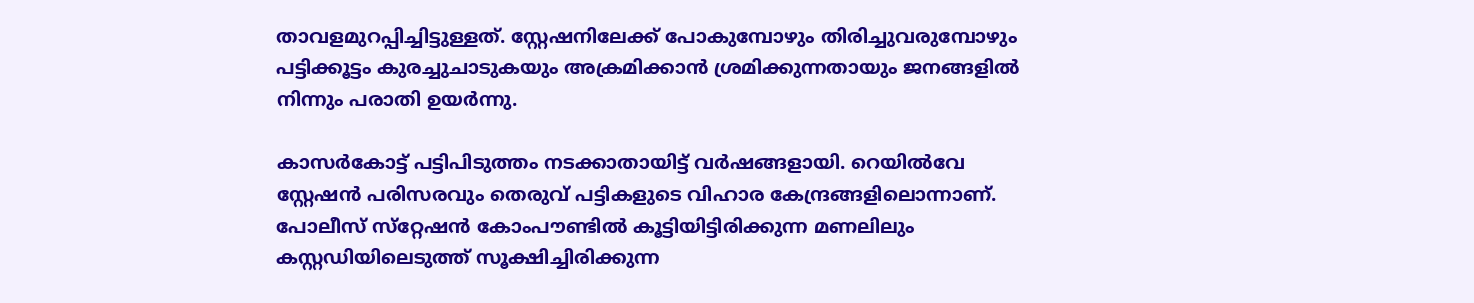താവളമുറപ്പിച്ചിട്ടുള്ളത്. സ്റ്റേഷനിലേക്ക് പോകുമ്പോഴും തിരിച്ചുവരുമ്പോഴും പട്ടിക്കൂട്ടം കുരച്ചുചാടുകയും അക്രമിക്കാന്‍ ശ്രമിക്കുന്നതായും ജനങ്ങളില്‍ നിന്നും പരാതി ഉയര്‍ന്നു.

കാസര്‍കോട്ട് പട്ടിപിടുത്തം നടക്കാതായിട്ട് വര്‍ഷങ്ങളായി. റെയില്‍വേ സ്റ്റേഷന്‍ പരിസരവും തെരുവ് പട്ടികളുടെ വിഹാര കേന്ദ്രങ്ങളിലൊന്നാണ്. പോലീസ് സ്‌റ്റേഷന്‍ കോംപൗണ്ടില്‍ കൂട്ടിയിട്ടിരിക്കുന്ന മണലിലും കസ്റ്റഡിയിലെടുത്ത് സൂക്ഷിച്ചിരിക്കുന്ന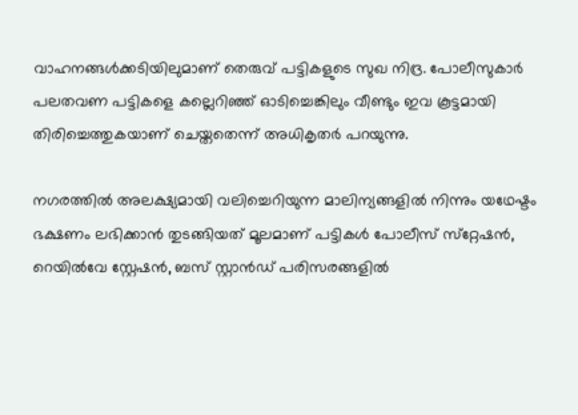വാഹനങ്ങള്‍ക്കടിയിലുമാണ് തെരുവ് പട്ടികളുടെ സുഖ നിദ്ര. പോലീസുകാര്‍ പലതവണ പട്ടികളെ കല്ലെറിഞ്ഞ് ഓടിച്ചെങ്കിലും വീണ്ടും ഇവ കൂട്ടമായി തിരിച്ചെത്തുകയാണ് ചെയ്തതെന്ന് അധികൃതര്‍ പറയുന്നു.

നഗരത്തില്‍ അലക്ഷ്യമായി വലിച്ചെറിയുന്ന മാലിന്യങ്ങളില്‍ നിന്നും യഥേഷ്ടം ഭക്ഷണം ലഭിക്കാന്‍ തുടങ്ങിയത് മൂലമാണ് പട്ടികള്‍ പോലീസ് സ്‌റ്റേഷന്‍, റെയില്‍വേ സ്റ്റേഷന്‍, ബസ് സ്റ്റാന്‍ഡ് പരിസരങ്ങളില്‍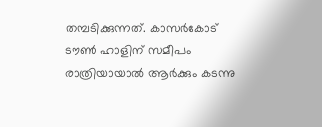തമ്പടിക്കുന്നത്. കാസര്‍കോട് ടൗണ്‍ ഹാളിന് സമീപം രാത്രിയായാല്‍ ആര്‍ക്കും കടന്നു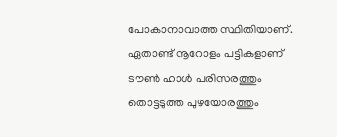പോകാനാവാത്ത സ്ഥിതിയാണ്. ഏതാണ്ട് നൂറോളം പട്ടികളാണ് ടൗണ്‍ ഹാള്‍ പരിസരത്തും തൊട്ടടുത്ത പുഴയോരത്തും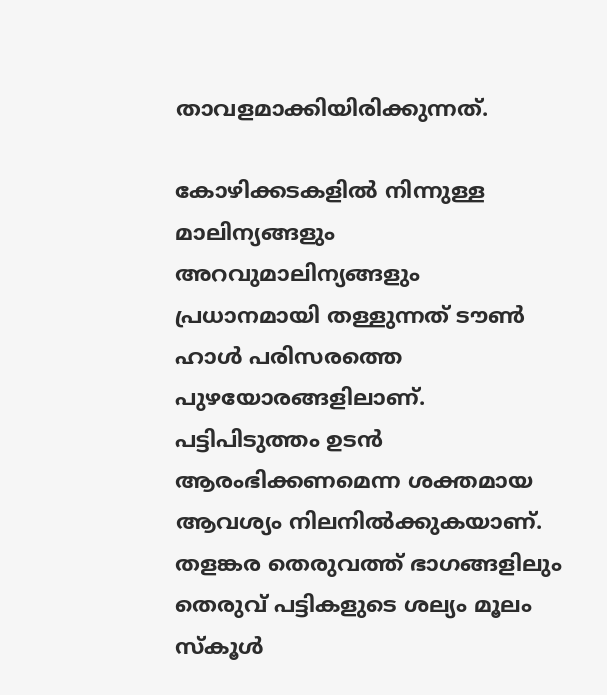താവളമാക്കിയിരിക്കുന്നത്.

കോഴിക്കടകളില്‍ നിന്നുള്ള മാലിന്യങ്ങളും അറവുമാലിന്യങ്ങളും പ്രധാനമായി തള്ളുന്നത് ടൗണ്‍ ഹാള്‍ പരിസരത്തെ പുഴയോരങ്ങളിലാണ്. പട്ടിപിടുത്തം ഉടന്‍ ആരംഭിക്കണമെന്ന ശക്തമായ ആവശ്യം നിലനില്‍ക്കുകയാണ്. തളങ്കര തെരുവത്ത് ഭാഗങ്ങളിലും തെരുവ് പട്ടികളുടെ ശല്യം മൂലം സ്കൂള്‍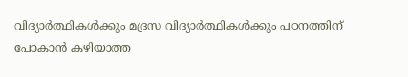വിദ്യാര്‍ത്ഥികള്‍ക്കും മദ്രസ വിദ്യാര്‍ത്ഥികള്‍ക്കും പഠനത്തിന് പോകാന്‍ കഴിയാത്ത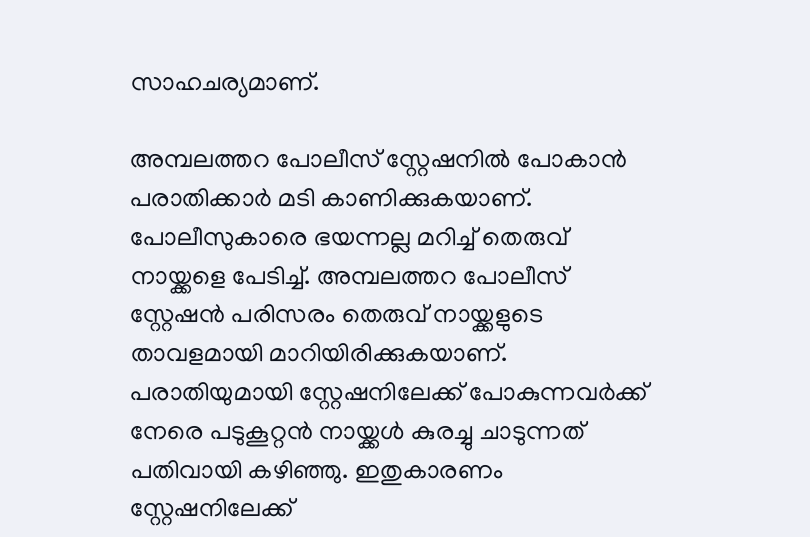സാഹചര്യമാണ്.

അമ്പലത്തറ പോലീസ് സ്റ്റേഷനില്‍ പോകാന്‍ പരാതിക്കാര്‍ മടി കാണിക്കുകയാണ്. പോലീസുകാരെ ഭയന്നല്ല മറിച്ച് തെരുവ് നായ്ക്കളെ പേടിച്ച്. അമ്പലത്തറ പോലീസ് സ്റ്റേഷന്‍ പരിസരം തെരുവ് നായ്ക്കളുടെ താവളമായി മാറിയിരിക്കുകയാണ്.
പരാതിയുമായി സ്റ്റേഷനിലേക്ക് പോകുന്നവര്‍ക്ക് നേരെ പടുകൂറ്റന്‍ നായ്ക്കള്‍ കുരച്ചു ചാടുന്നത് പതിവായി കഴിഞ്ഞു. ഇതുകാരണം സ്റ്റേഷനിലേക്ക്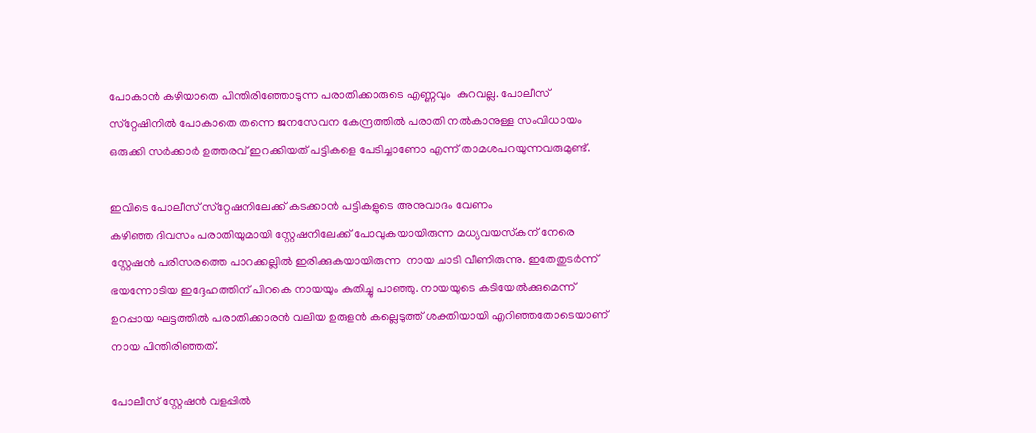പോകാന്‍ കഴിയാതെ പിന്തിരിഞ്ഞോടുന്ന പരാതിക്കാരുടെ എണ്ണവും  കുറവല്ല. പോലീസ് സ്‌റ്റേഷിനില്‍ പോകാതെ തന്നെ ജനസേവന കേന്ദ്രത്തില്‍ പരാതി നല്‍കാനുള്ള സംവിധായം ഒരുക്കി സര്‍ക്കാര്‍ ഉത്തരവ് ഇറക്കിയത് പട്ടികളെ പേടിച്ചാണോ എന്ന് താമശപറയുന്നവരുമുണ്ട്.

ഇവിടെ പോലീസ് സ്‌റ്റേഷനിലേക്ക് കടക്കാന്‍ പട്ടികളുടെ അനുവാദം വേണം
കഴിഞ്ഞ ദിവസം പരാതിയുമായി സ്റ്റേഷനിലേക്ക് പോവുകയായിരുന്ന മധ്യവയസ്‌കന് നേരെ സ്റ്റേഷന്‍ പരിസരത്തെ പാറക്കല്ലില്‍ ഇരിക്കുകയായിരുന്ന  നായ ചാടി വീണിരുന്നു. ഇതേതുടര്‍ന്ന് ഭയന്നോടിയ ഇദ്ദേഹത്തിന് പിറകെ നായയും കുതിച്ചു പാഞ്ഞു. നായയുടെ കടിയേല്‍ക്കുമെന്ന് ഉറപ്പായ ഘട്ടത്തില്‍ പരാതിക്കാരന്‍ വലിയ ഉരുളന്‍ കല്ലെടുത്ത് ശക്തിയായി എറിഞ്ഞതോടെയാണ് നായ പിന്തിരിഞ്ഞത്.

പോലീസ് സ്റ്റേഷന്‍ വളപ്പില്‍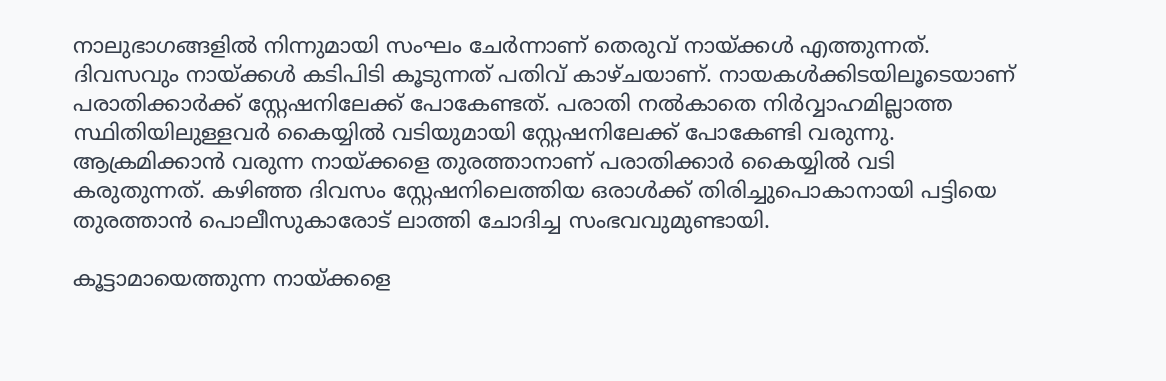നാലുഭാഗങ്ങളില്‍ നിന്നുമായി സംഘം ചേര്‍ന്നാണ് തെരുവ് നായ്ക്കള്‍ എത്തുന്നത്. ദിവസവും നായ്ക്കള്‍ കടിപിടി കൂടുന്നത് പതിവ് കാഴ്ചയാണ്. നായകള്‍ക്കിടയിലൂടെയാണ് പരാതിക്കാര്‍ക്ക് സ്റ്റേഷനിലേക്ക് പോകേണ്ടത്. പരാതി നല്‍കാതെ നിര്‍വ്വാഹമില്ലാത്ത സ്ഥിതിയിലുള്ളവര്‍ കൈയ്യില്‍ വടിയുമായി സ്റ്റേഷനിലേക്ക് പോകേണ്ടി വരുന്നു. ആക്രമിക്കാന്‍ വരുന്ന നായ്ക്കളെ തുരത്താനാണ് പരാതിക്കാര്‍ കൈയ്യില്‍ വടി കരുതുന്നത്. കഴിഞ്ഞ ദിവസം സ്റ്റേഷനിലെത്തിയ ഒരാള്‍ക്ക് തിരിച്ചുപൊകാനായി പട്ടിയെ തുരത്താന്‍ പൊലീസുകാരോട് ലാത്തി ചോദിച്ച സംഭവവുമുണ്ടായി.

കൂട്ടാമായെത്തുന്ന നായ്ക്കളെ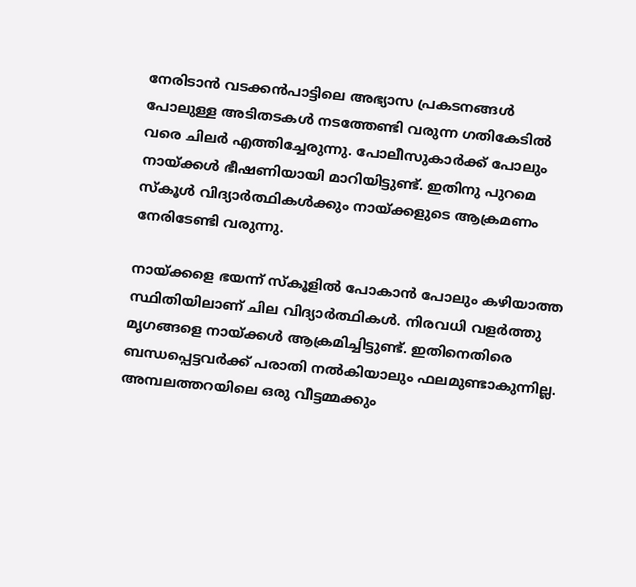നേരിടാന്‍ വടക്കന്‍പാട്ടിലെ അഭ്യാസ പ്രകടനങ്ങള്‍ പോലുള്ള അടിതടകള്‍ നടത്തേണ്ടി വരുന്ന ഗതികേടില്‍ വരെ ചിലര്‍ എത്തിച്ചേരുന്നു. പോലീസുകാര്‍ക്ക് പോലും നായ്ക്കള്‍ ഭീഷണിയായി മാറിയിട്ടുണ്ട്. ഇതിനു പുറമെ സ്‌കൂള്‍ വിദ്യാര്‍ത്ഥികള്‍ക്കും നായ്ക്കളുടെ ആക്രമണം നേരിടേണ്ടി വരുന്നു.

നായ്ക്കളെ ഭയന്ന് സ്‌കൂളില്‍ പോകാന്‍ പോലും കഴിയാത്ത സ്ഥിതിയിലാണ് ചില വിദ്യാര്‍ത്ഥികള്‍. നിരവധി വളര്‍ത്തു മൃഗങ്ങളെ നായ്ക്കള്‍ ആക്രമിച്ചിട്ടുണ്ട്. ഇതിനെതിരെ ബന്ധപ്പെട്ടവര്‍ക്ക് പരാതി നല്‍കിയാലും ഫലമുണ്ടാകുന്നില്ല. അമ്പലത്തറയിലെ ഒരു വീട്ടമ്മക്കും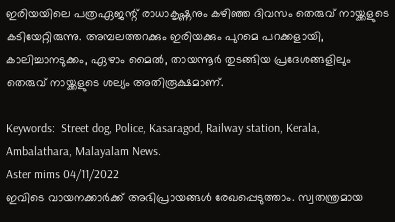ഇരിയയിലെ പത്രഏജന്റ് രാധാകൃഷ്ണനും കഴിഞ്ഞ ദിവസം തെരുവ് നായ്ക്കളുടെ കടിയേറ്റിരുന്നു. അമ്പലത്തറക്കും ഇരിയക്കും പുറമെ പറക്കളായി, കാലിച്ചാനടുക്കം, ഏഴാം മൈല്‍, തായന്നൂര്‍ തുടങ്ങിയ പ്രദേശങ്ങളിലും തെരുവ് നായ്ക്കളുടെ ശല്യം അതിരൂക്ഷമാണ്.

Keywords:  Street dog, Police, Kasaragod, Railway station, Kerala, Ambalathara, Malayalam News.
Aster mims 04/11/2022
ഇവിടെ വായനക്കാർക്ക് അഭിപ്രായങ്ങൾ രേഖപ്പെടുത്താം. സ്വതന്ത്രമായ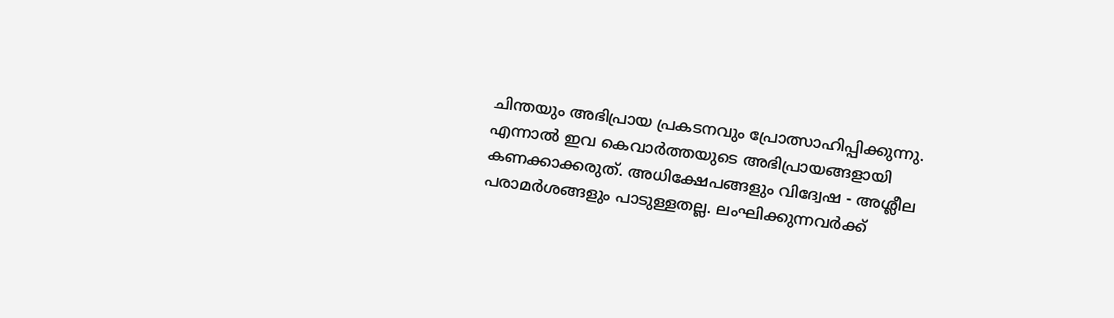ചിന്തയും അഭിപ്രായ പ്രകടനവും പ്രോത്സാഹിപ്പിക്കുന്നു. എന്നാൽ ഇവ കെവാർത്തയുടെ അഭിപ്രായങ്ങളായി കണക്കാക്കരുത്. അധിക്ഷേപങ്ങളും വിദ്വേഷ - അശ്ലീല പരാമർശങ്ങളും പാടുള്ളതല്ല. ലംഘിക്കുന്നവർക്ക്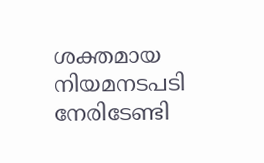ശക്തമായ നിയമനടപടി നേരിടേണ്ടി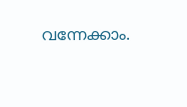വന്നേക്കാം.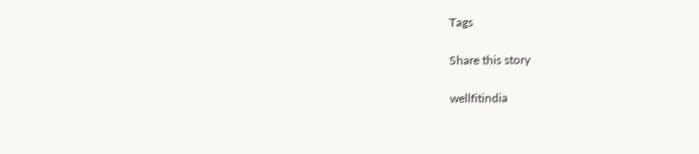Tags

Share this story

wellfitindia